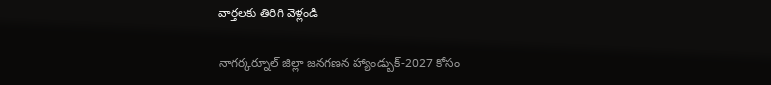వార్తలకు తిరిగి వెళ్లండి

నాగర్కర్నూల్ జిల్లా జనగణన హ్యాండ్బుక్-2027 కోసం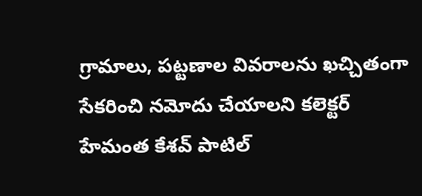గ్రామాలు, పట్టణాల వివరాలను ఖచ్చితంగా సేకరించి నమోదు చేయాలని కలెక్టర్ హేమంత కేశవ్ పాటిల్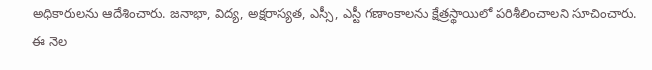అధికారులను ఆదేశించారు. జనాభా, విద్య, అక్షరాస్యత, ఎస్సీ, ఎస్టీ గణాంకాలను క్షేత్రస్థాయిలో పరిశీలించాలని సూచించారు.
ఈ నెల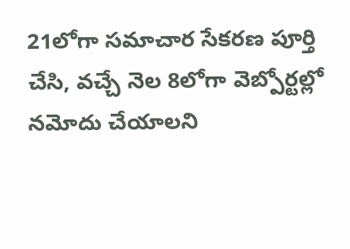21లోగా సమాచార సేకరణ పూర్తి చేసి, వచ్చే నెల 8లోగా వెబ్పోర్టల్లో నమోదు చేయాలని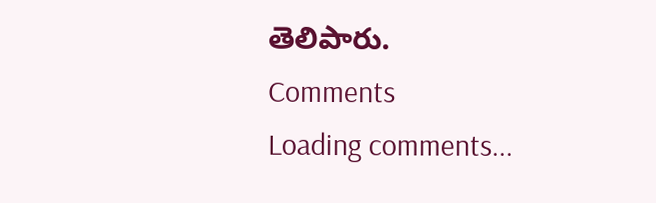తెలిపారు.
Comments
Loading comments...